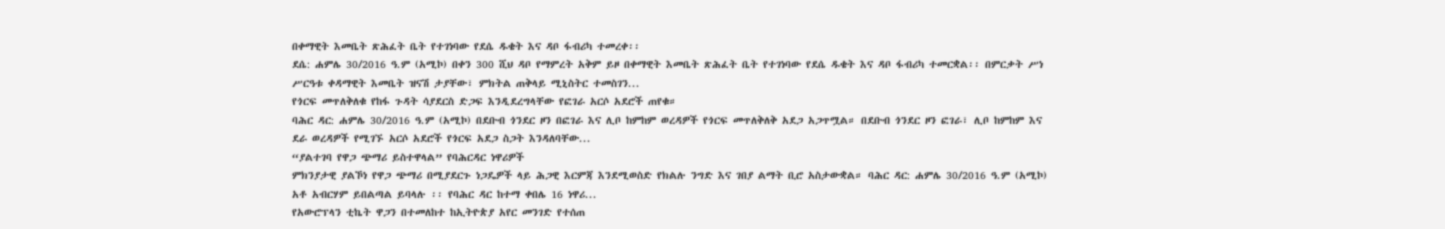በቀማዊት እመቤት ጽሕፈት ቤት የተገነባው የደሴ ዱቄት እና ዳቦ ፋብሪካ ተመረቀ፡፡
ደሴ: ሐምሌ 30/2016 ዓ.ም (አሚኮ) በቀን 300 ሺህ ዳቦ የማምረት አቅም ይዞ በቀማዊት እመቤት ጽሕፈት ቤት የተገነባው የደሴ ዱቄት እና ዳቦ ፋብሪካ ተመርቋል፡፡ በምርቃት ሥነ ሥርዓቱ ቀዳማዊት እመቤት ዝናሽ ታያቸው፣ ምክትል ጠቅላይ ሚኒስትር ተመስገን...
የጎርፍ መጥለቅለቁ የከፋ ጉዳት ሳያደርስ ድጋፍ እንዲደረግላቸው የፎገራ አርሶ አደሮች ጠየቁ።
ባሕር ዳር: ሐምሌ 30/2016 ዓ.ም (አሚኮ) በደቡብ ጎንደር ዞን በፎገራ እና ሊቦ ከምከም ወረዳዎች የጎርፍ መጥለቅለቅ አደጋ አጋጥሟል። በደቡብ ጎንደር ዞን ፎገራ፣ ሊቦ ከምከም እና ደራ ወረዳዎች የሚገኙ አርሶ አደሮች የጎርፍ አደጋ ስጋት እንዳለባቸው...
“ያልተገባ የዋጋ ጭማሪ ይስተዋላል” የባሕርዳር ነዋሪዎች
ምክንያታዊ ያልኾነ የዋጋ ጭማሪ በሚያደርጉ ነጋዴዎች ላይ ሕጋዊ እርምጃ እንደሚወስድ የክልሉ ንግድ እና ገበያ ልማት ቢሮ አስታውቋል። ባሕር ዳር: ሐምሌ 30/2016 ዓ.ም (አሚኮ) አቶ አብርሃም ይበልጣል ይባላሉ ፡፡ የባሕር ዳር ከተማ ቀበሌ 16 ነዋሪ...
የአውሮፕላን ቲኬት ዋጋን በተመለከተ ከኢትዮጵያ አየር መንገድ የተሰጠ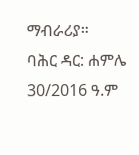ማብራሪያ።
ባሕር ዳር: ሐምሌ 30/2016 ዓ.ም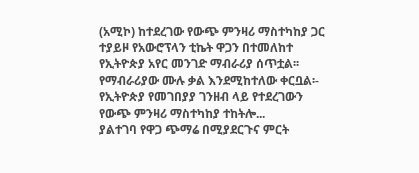(አሚኮ) ከተደረገው የውጭ ምንዛሪ ማስተካከያ ጋር ተያይዞ የአውሮፕላን ቲኬት ዋጋን በተመለከተ የኢትዮጵያ አየር መንገድ ማብራሪያ ሰጥቷል፡፡
የማብራሪያው ሙሉ ቃል እንደሚከተለው ቀርቧል፡-
የኢትዮጵያ የመገበያያ ገንዘብ ላይ የተደረገውን የውጭ ምንዛሪ ማስተካከያ ተከትሎ...
ያልተገባ የዋጋ ጭማሬ በሚያደርጉና ምርት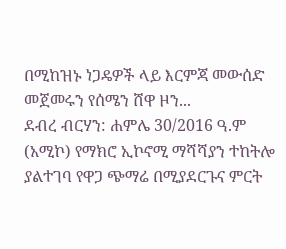በሚከዝኑ ነጋዴዎች ላይ እርምጃ መውሰድ መጀመሩን የሰሜን ሸዋ ዞን...
ደብረ ብርሃን: ሐምሌ 30/2016 ዓ.ም (አሚኮ) የማክሮ ኢኮኖሚ ማሻሻያን ተከትሎ ያልተገባ የዋጋ ጭማሬ በሚያደርጉና ምርት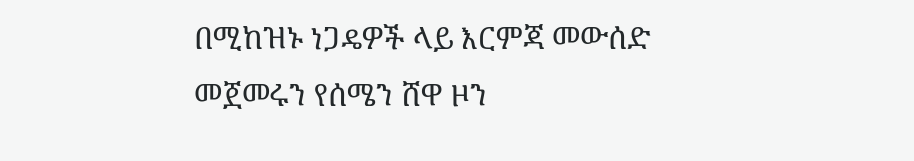በሚከዝኑ ነጋዴዎች ላይ እርምጃ መውሰድ መጀመሩን የሰሜን ሸዋ ዞን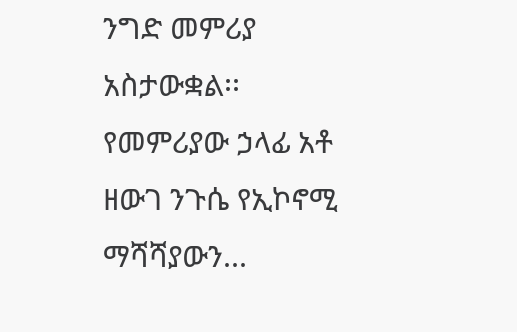ንግድ መምሪያ አስታውቋል፡፡ የመምሪያው ኃላፊ አቶ ዘውገ ንጉሴ የኢኮኖሚ ማሻሻያውን...